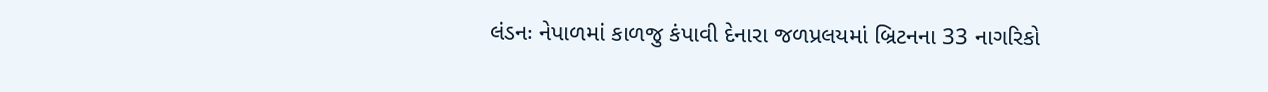લંડનઃ નેપાળમાં કાળજુ કંપાવી દેનારા જળપ્રલયમાં બ્રિટનના 33 નાગરિકો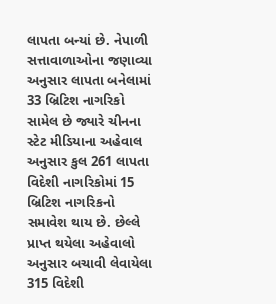લાપતા બન્યાં છે. નેપાળી સત્તાવાળાઓના જણાવ્યા અનુસાર લાપતા બનેલામાં 33 બ્રિટિશ નાગરિકો સામેલ છે જ્યારે ચીનના સ્ટેટ મીડિયાના અહેવાલ અનુસાર કુલ 261 લાપતા વિદેશી નાગરિકોમાં 15 બ્રિટિશ નાગરિકનો સમાવેશ થાય છે. છેલ્લે પ્રાપ્ત થયેલા અહેવાલો અનુસાર બચાવી લેવાયેલા 315 વિદેશી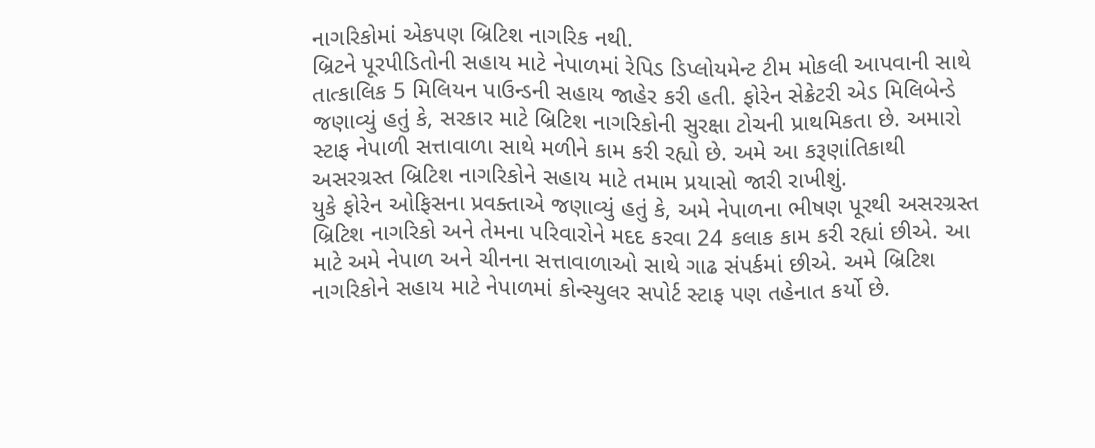નાગરિકોમાં એકપણ બ્રિટિશ નાગરિક નથી.
બ્રિટને પૂરપીડિતોની સહાય માટે નેપાળમાં રેપિડ ડિપ્લોયમેન્ટ ટીમ મોકલી આપવાની સાથે તાત્કાલિક 5 મિલિયન પાઉન્ડની સહાય જાહેર કરી હતી. ફોરેન સેક્રેટરી એડ મિલિબેન્ડે જણાવ્યું હતું કે, સરકાર માટે બ્રિટિશ નાગરિકોની સુરક્ષા ટોચની પ્રાથમિકતા છે. અમારો સ્ટાફ નેપાળી સત્તાવાળા સાથે મળીને કામ કરી રહ્યો છે. અમે આ કરૂણાંતિકાથી અસરગ્રસ્ત બ્રિટિશ નાગરિકોને સહાય માટે તમામ પ્રયાસો જારી રાખીશું.
યુકે ફોરેન ઓફિસના પ્રવક્તાએ જણાવ્યું હતું કે, અમે નેપાળના ભીષણ પૂરથી અસરગ્રસ્ત બ્રિટિશ નાગરિકો અને તેમના પરિવારોને મદદ કરવા 24 કલાક કામ કરી રહ્યાં છીએ. આ માટે અમે નેપાળ અને ચીનના સત્તાવાળાઓ સાથે ગાઢ સંપર્કમાં છીએ. અમે બ્રિટિશ નાગરિકોને સહાય માટે નેપાળમાં કોન્સ્યુલર સપોર્ટ સ્ટાફ પણ તહેનાત કર્યો છે.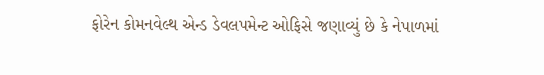ફોરેન કોમનવેલ્થ એન્ડ ડેવલપમેન્ટ ઓફિસે જણાવ્યું છે કે નેપાળમાં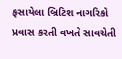ફસાયેલા બ્રિટિશ નાગરિકો પ્રવાસ કરતી વખતે સાવચેતી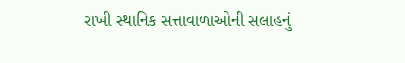રાખી સ્થાનિક સત્તાવાળાઓની સલાહનું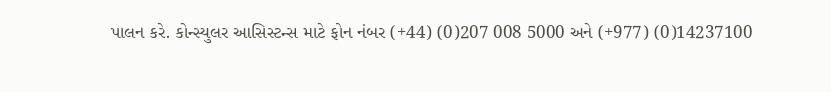પાલન કરે. કોન્સ્યુલર આસિસ્ટન્સ માટે ફોન નંબર (+44) (0)207 008 5000 અને (+977) (0)14237100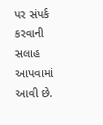પર સંપર્ક કરવાની સલાહ આપવામાં આવી છે.